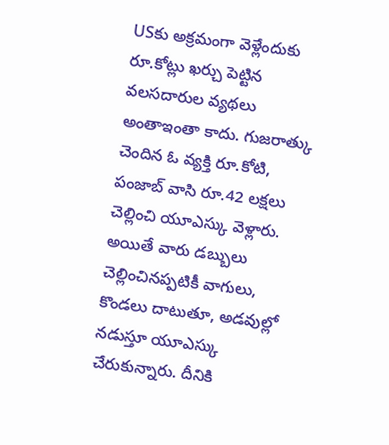USకు అక్రమంగా వెళ్లేందుకు రూ.కోట్లు ఖర్చు పెట్టిన వలసదారుల వ్యథలు అంతాఇంతా కాదు. గుజరాత్కు చెందిన ఓ వ్యక్తి రూ.కోటి, పంజాబ్ వాసి రూ.42 లక్షలు చెల్లించి యూఎస్కు వెళ్లారు. అయితే వారు డబ్బులు చెల్లించినప్పటికీ వాగులు, కొండలు దాటుతూ, అడవుల్లో నడుస్తూ యూఎస్కు చేరుకున్నారు. దీనికి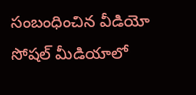సంబంధించిన వీడియో సోషల్ మీడియాలో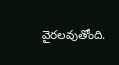వైరలవుతోంది.